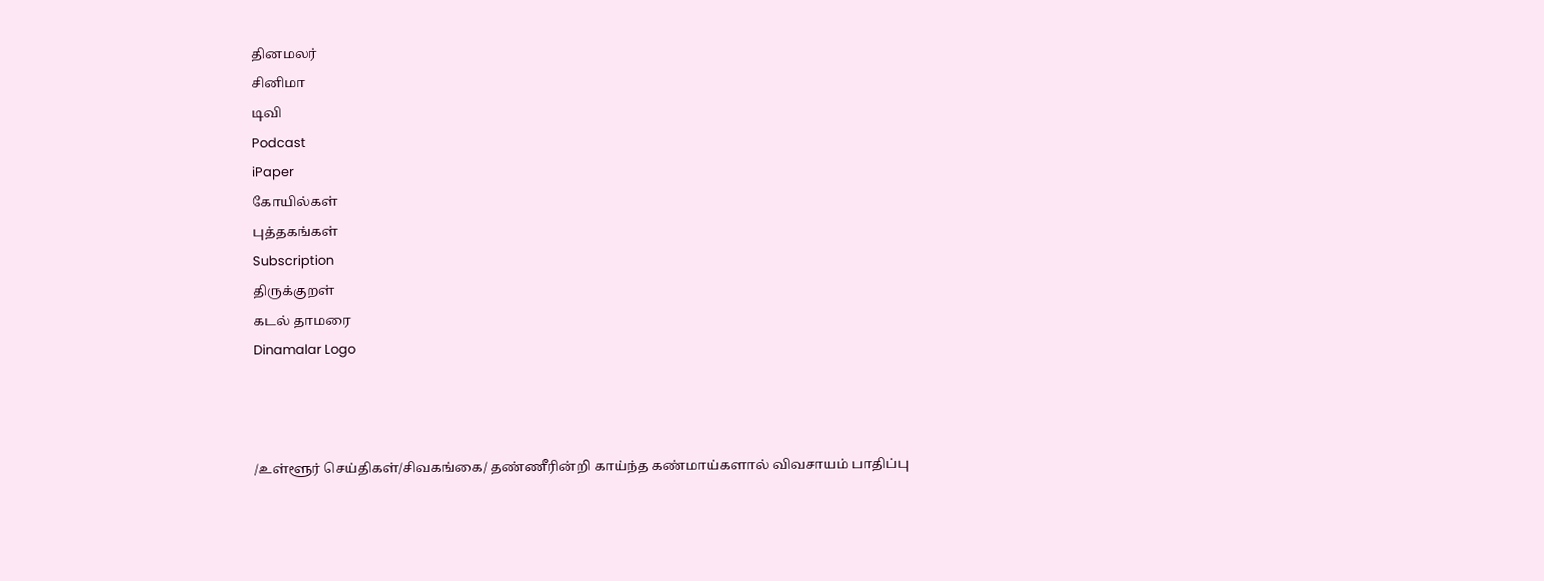தினமலர்
சினிமா
டிவி
Podcast
iPaper
கோயில்கள்
புத்தகங்கள்
Subscription
திருக்குறள்
கடல் தாமரை
Dinamalar Logo



/உள்ளூர் செய்திகள்/சிவகங்கை/ தண்ணீரின்றி காய்ந்த கண்மாய்களால் விவசாயம் பாதிப்பு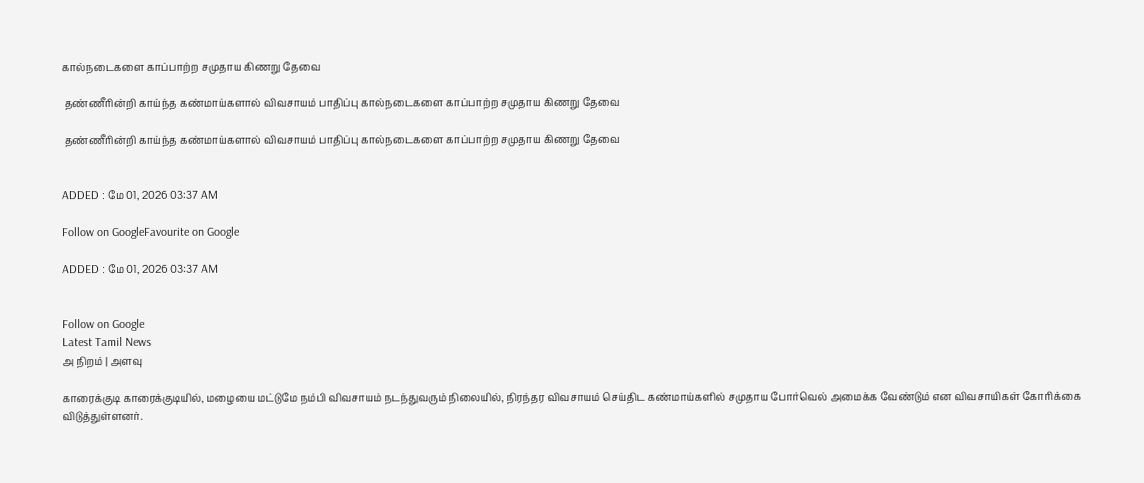கால்நடைகளை காப்பாற்ற சமுதாய கிணறு தேவை

 தண்ணீரின்றி காய்ந்த கண்மாய்களால் விவசாயம் பாதிப்பு கால்நடைகளை காப்பாற்ற சமுதாய கிணறு தேவை

 தண்ணீரின்றி காய்ந்த கண்மாய்களால் விவசாயம் பாதிப்பு கால்நடைகளை காப்பாற்ற சமுதாய கிணறு தேவை


ADDED : மே 01, 2026 03:37 AM

Follow on GoogleFavourite on Google

ADDED : மே 01, 2026 03:37 AM


Follow on Google
Latest Tamil News
அ நிறம் | அளவு

காரைக்குடி காரைக்குடியில், மழையை மட்டுமே நம்பி விவசாயம் நடந்துவரும் நிலையில், நிரந்தர விவசாயம் செய்திட கண்மாய்களில் சமுதாய போர்வெல் அமைக்க வேண்டும் என விவசாயிகள் கோரிக்கை விடுத்துள்ளனர்.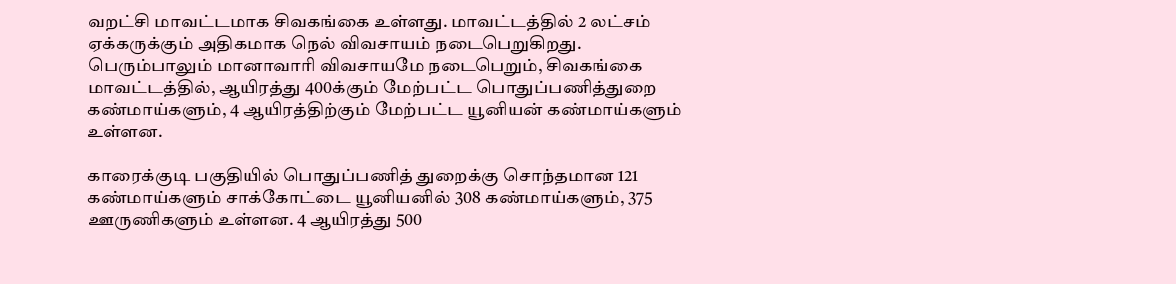வறட்சி மாவட்டமாக சிவகங்கை உள்ளது. மாவட்டத்தில் 2 லட்சம் ஏக்கருக்கும் அதிகமாக நெல் விவசாயம் நடைபெறுகிறது. பெரும்பாலும் மானாவாரி விவசாயமே நடைபெறும், சிவகங்கை மாவட்டத்தில், ஆயிரத்து 400க்கும் மேற்பட்ட பொதுப்பணித்துறை கண்மாய்களும், 4 ஆயிரத்திற்கும் மேற்பட்ட யூனியன் கண்மாய்களும் உள்ளன.

காரைக்குடி பகுதியில் பொதுப்பணித் துறைக்கு சொந்தமான 121 கண்மாய்களும் சாக்கோட்டை யூனியனில் 308 கண்மாய்களும், 375 ஊருணிகளும் உள்ளன. 4 ஆயிரத்து 500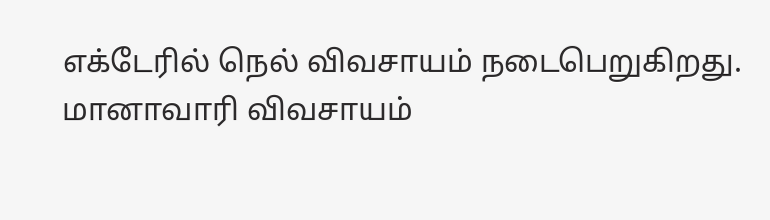எக்டேரில் நெல் விவசாயம் நடைபெறுகிறது. மானாவாரி விவசாயம்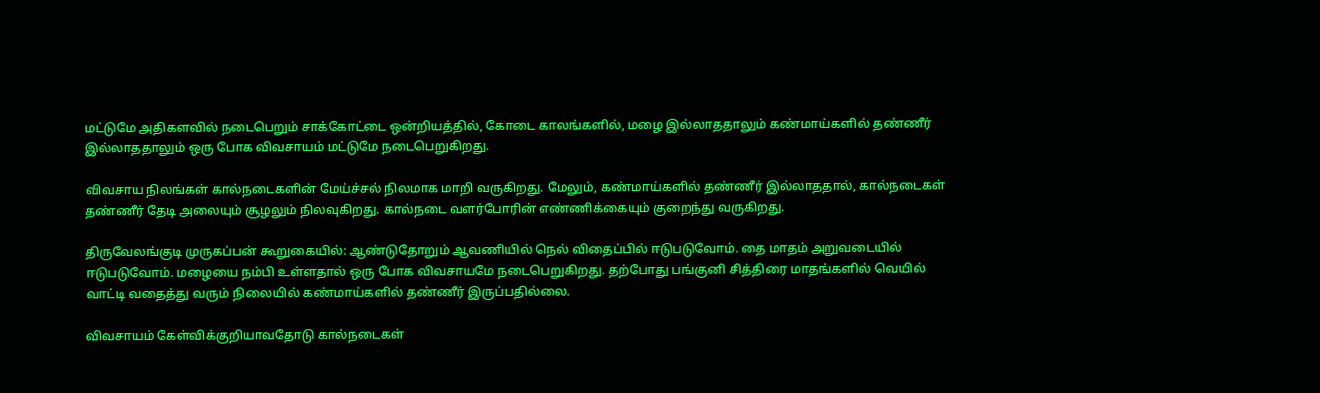மட்டுமே அதிகளவில் நடைபெறும் சாக்கோட்டை ஒன்றியத்தில், கோடை காலங்களில், மழை இல்லாததாலும் கண்மாய்களில் தண்ணீர் இல்லாததாலும் ஒரு போக விவசாயம் மட்டுமே நடைபெறுகிறது.

விவசாய நிலங்கள் கால்நடைகளின் மேய்ச்சல் நிலமாக மாறி வருகிறது. மேலும், கண்மாய்களில் தண்ணீர் இல்லாததால், கால்நடைகள் தண்ணீர் தேடி அலையும் சூழலும் நிலவுகிறது. கால்நடை வளர்போரின் எண்ணிக்கையும் குறைந்து வருகிறது.

திருவேலங்குடி முருகப்பன் கூறுகையில்: ஆண்டுதோறும் ஆவணியில் நெல் விதைப்பில் ஈடுபடுவோம். தை மாதம் அறுவடையில் ஈடுபடுவோம். மழையை நம்பி உள்ளதால் ஒரு போக விவசாயமே நடைபெறுகிறது. தற்போது பங்குனி சித்திரை மாதங்களில் வெயில் வாட்டி வதைத்து வரும் நிலையில் கண்மாய்களில் தண்ணீர் இருப்பதில்லை.

விவசாயம் கேள்விக்குறியாவதோடு கால்நடைகள்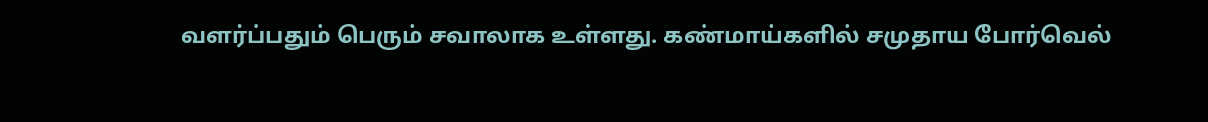வளர்ப்பதும் பெரும் சவாலாக உள்ளது. கண்மாய்களில் சமுதாய போர்வெல்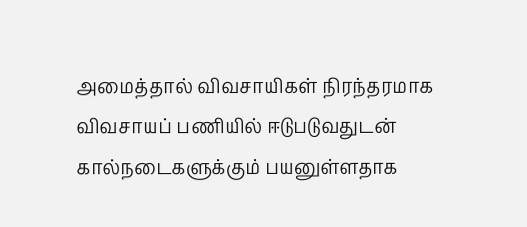அமைத்தால் விவசாயிகள் நிரந்தரமாக விவசாயப் பணியில் ஈடுபடுவதுடன் கால்நடைகளுக்கும் பயனுள்ளதாக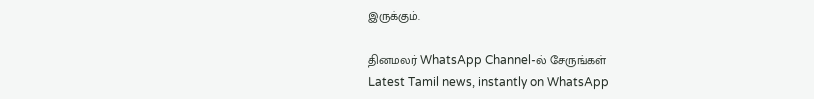இருக்கும்.

தினமலர் WhatsApp Channel-ல் சேருங்கள்
Latest Tamil news, instantly on WhatsApp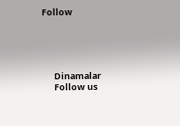Follow





      Dinamalar
      Follow us